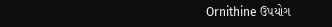Ornithine ઉપયોગ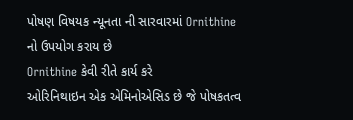પોષણ વિષયક ન્યૂનતા ની સારવારમાં Ornithine નો ઉપયોગ કરાય છે
Ornithine કેવી રીતે કાર્ય કરે
ઓરિનિથાઇન એક એમિનોએસિડ છે જે પોષકતત્વ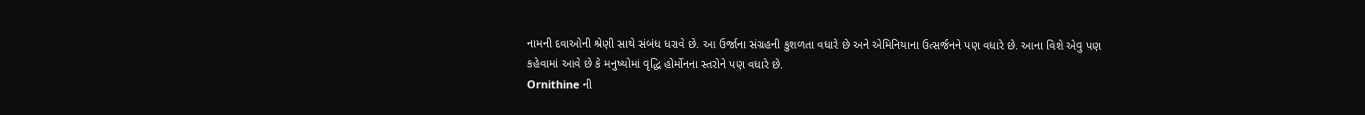નામની દવાઓની શ્રેણી સાથે સંબંધ ધરાવે છે. આ ઉર્જાના સંગ્રહની કુશળતા વધારે છે અને એમિનિયાના ઉત્સર્જનને પણ વધારે છે. આના વિશે એવુ પણ કહેવામાં આવે છે કે મનુષ્યોમાં વૃદ્ધિ હોર્મોનના સ્તરોને પણ વધારે છે.
Ornithine ની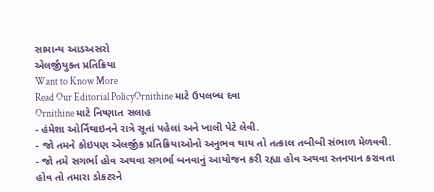સામાન્ય આડઅસરો
એલર્જીયુક્ત પ્રતિક્રિયા
Want to Know More
Read Our Editorial PolicyOrnithine માટે ઉપલબ્ધ દવા
Ornithine માટે નિષ્ણાત સલાહ
- હંમેશા ઓર્નિથાઇનને રાત્રે સૂતાં પહેલાં અને ખાલી પેટે લેવી.
- જો તમને કોઇપણ એલર્જીક પ્રતિક્રિયાઓનો અનુભવ થાય તો તત્કાલ તબીબી સંભાળ મેળવવી.
- જો તમે સગર્ભા હોવ અથવા સગર્ભા બનવાનું આયોજન કરી રહ્યા હોવ અથવા સ્તનપાન કરાવતા હોવ તો તમારા ડોકટરને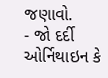જણાવો.
- જો દર્દી ઓર્નિથાઇન કે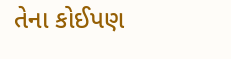તેના કોઈપણ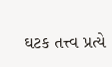ઘટક તત્ત્વ પ્રત્યે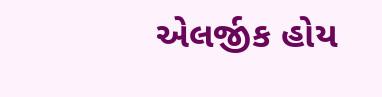એલર્જીક હોય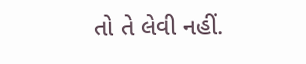તો તે લેવી નહીં.